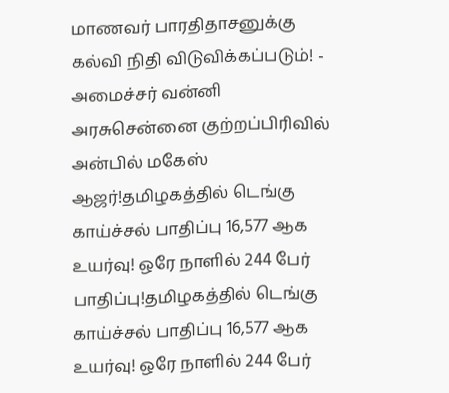மாணவர் பாரதிதாசனுக்கு கல்வி நிதி விடுவிக்கப்படும்! - அமைச்சர் வன்னி அரசுசென்னை குற்றப்பிரிவில் அன்பில் மகேஸ் ஆஜர்!தமிழகத்தில் டெங்கு காய்ச்சல் பாதிப்பு 16,577 ஆக உயர்வு! ஒரே நாளில் 244 பேர் பாதிப்பு!தமிழகத்தில் டெங்கு காய்ச்சல் பாதிப்பு 16,577 ஆக உயர்வு! ஒரே நாளில் 244 பேர்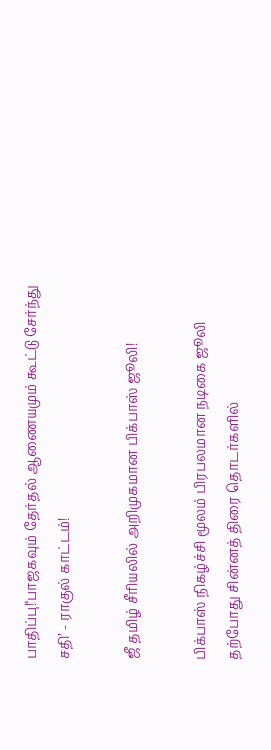பாதிப்பு!‘பாஜகவும் தேர்தல் ஆணையமும் கூட்டு சேர்ந்து சதி’ - ராகுல் காட்டம்!

ஜீ தமிழ் சீரியலில் அறிமுகமான பிக்பாஸ் ஜூலி!

பிக்பாஸ் நிகழ்ச்சி மூலம் பிரபலமான நடிகை ஜூலி தற்போது சின்னத் திரை தொடர்களில்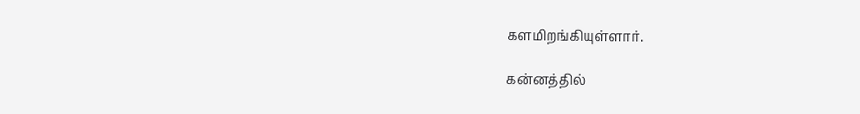களமிறங்கியுள்ளார்.

கன்னத்தில்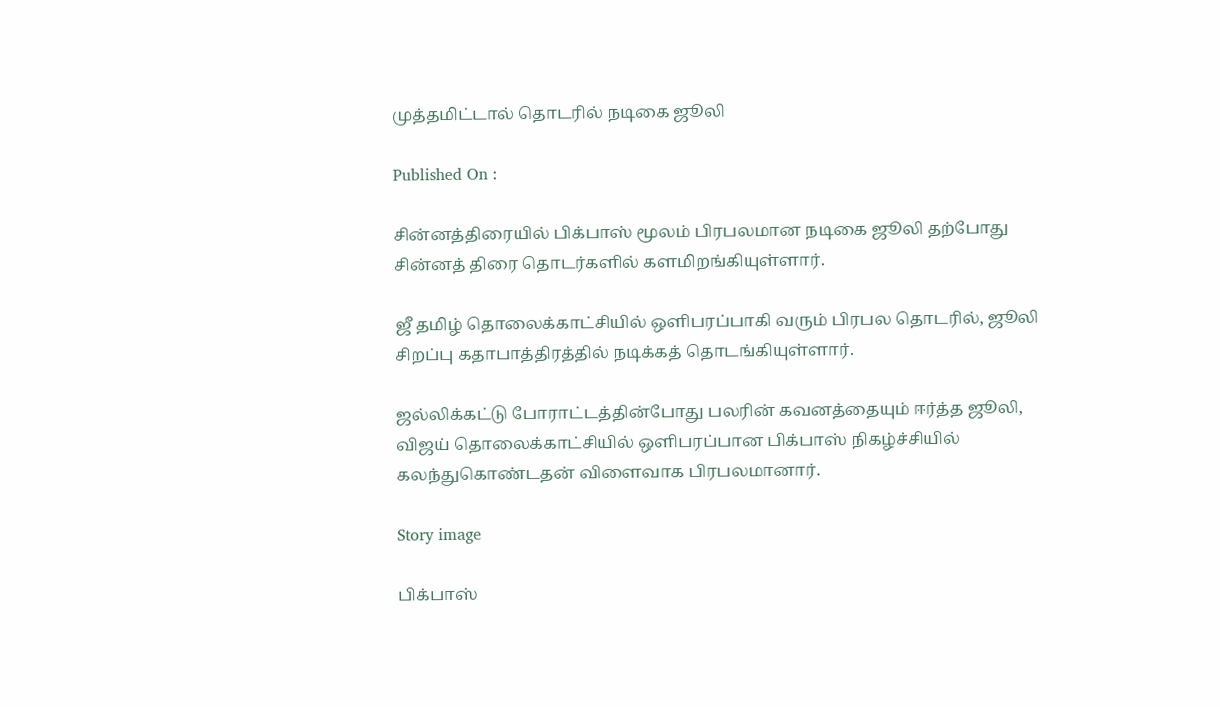முத்தமிட்டால் தொடரில் நடிகை ஜூலி

Published On :

சின்னத்திரையில் பிக்பாஸ் மூலம் பிரபலமான நடிகை ஜூலி தற்போது சின்னத் திரை தொடர்களில் களமிறங்கியுள்ளார்.

ஜீ தமிழ் தொலைக்காட்சியில் ஒளிபரப்பாகி வரும் பிரபல தொடரில், ஜூலி சிறப்பு கதாபாத்திரத்தில் நடிக்கத் தொடங்கியுள்ளார்.

ஜல்லிக்கட்டு போராட்டத்தின்போது பலரின் கவனத்தையும் ஈர்த்த ஜூலி, விஜய் தொலைக்காட்சியில் ஒளிபரப்பான பிக்பாஸ் நிகழ்ச்சியில் கலந்துகொண்டதன் விளைவாக பிரபலமானார்.

Story image

பிக்பாஸ்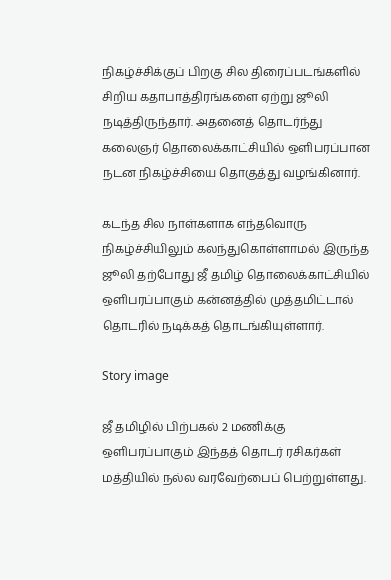நிகழ்ச்சிக்குப் பிறகு சில திரைப்படங்களில் சிறிய கதாபாத்திரங்களை ஏற்று ஜூலி நடித்திருந்தார். அதனைத் தொடர்ந்து கலைஞர் தொலைக்காட்சியில் ஒளிபரப்பான நடன நிகழ்ச்சியை தொகுத்து வழங்கினார்.

கடந்த சில நாள்களாக எந்தவொரு நிகழ்ச்சியிலும் கலந்துகொள்ளாமல் இருந்த ஜூலி தற்போது ஜீ தமிழ் தொலைக்காட்சியில் ஒளிபரப்பாகும் கன்னத்தில் முத்தமிட்டால் தொடரில் நடிக்கத் தொடங்கியுள்ளார்.

Story image

ஜீ தமிழில் பிற்பகல் 2 மணிக்கு ஒளிபரப்பாகும் இந்தத் தொடர் ரசிகர்கள் மத்தியில் நல்ல வரவேற்பைப் பெற்றுள்ளது.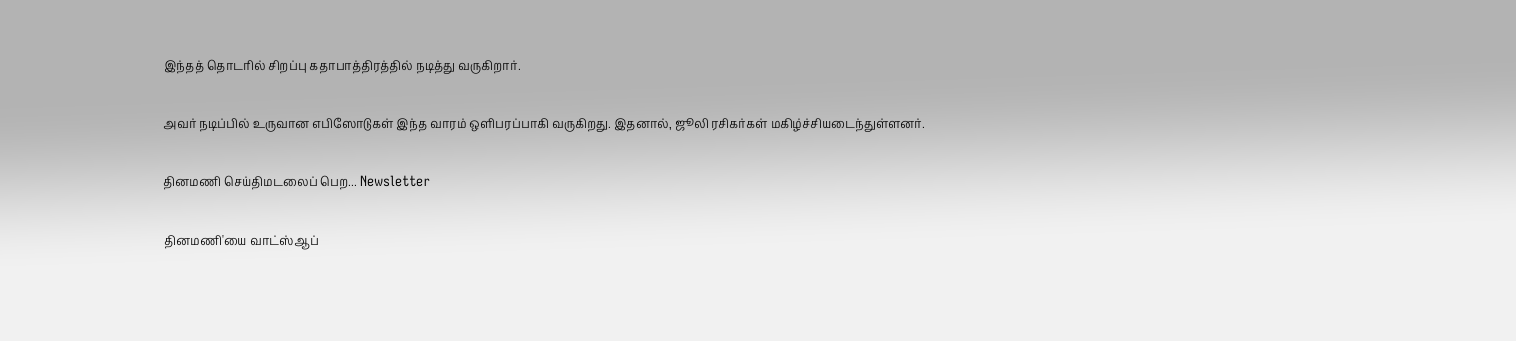இந்தத் தொடரில் சிறப்பு கதாபாத்திரத்தில் நடித்து வருகிறார்.

அவர் நடிப்பில் உருவான எபிஸோடுகள் இந்த வாரம் ஒளிபரப்பாகி வருகிறது. இதனால், ஜூலி ரசிகர்கள் மகிழ்ச்சியடைந்துள்ளனர்.

தினமணி செய்திமடலைப் பெற... Newsletter

தினமணி'யை வாட்ஸ்ஆப்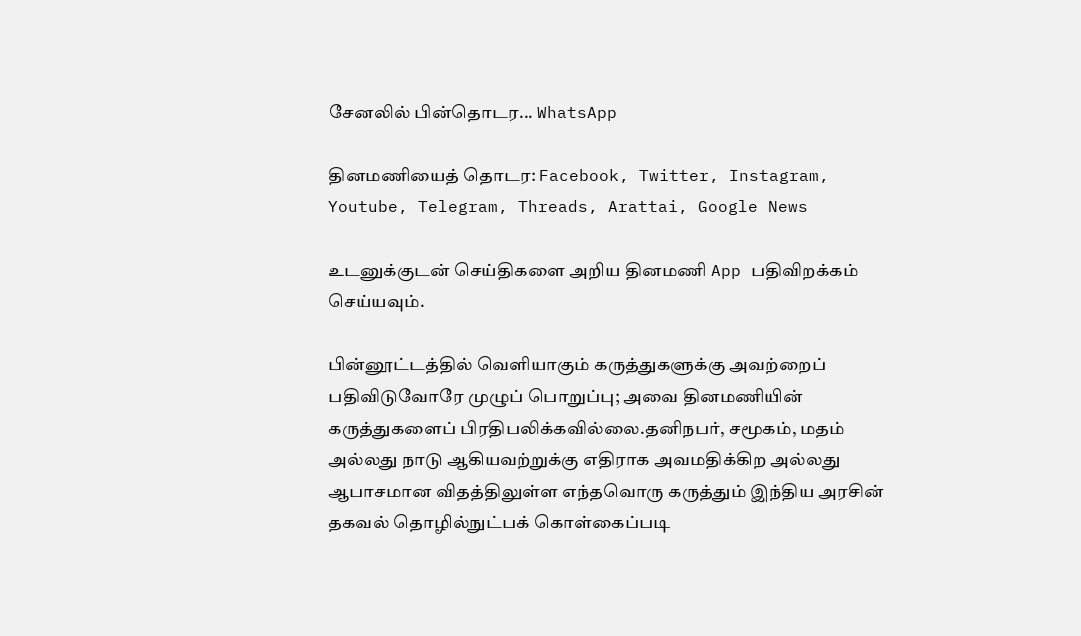சேனலில் பின்தொடர... WhatsApp

தினமணியைத் தொடர: Facebook, Twitter, Instagram, Youtube, Telegram, Threads, Arattai, Google News

உடனுக்குடன் செய்திகளை அறிய தினமணி App பதிவிறக்கம் செய்யவும்.

பின்னூட்டத்தில் வெளியாகும் கருத்துகளுக்கு அவற்றைப் பதிவிடுவோரே முழுப் பொறுப்பு; அவை தினமணியின் கருத்துகளைப் பிரதிபலிக்கவில்லை.தனிநபர், சமூகம், மதம் அல்லது நாடு ஆகியவற்றுக்கு எதிராக அவமதிக்கிற அல்லது ஆபாசமான விதத்திலுள்ள எந்தவொரு கருத்தும் இந்திய அரசின் தகவல் தொழில்நுட்பக் கொள்கைப்படி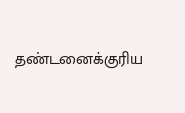தண்டனைக்குரிய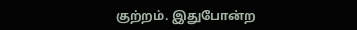குற்றம். இதுபோன்ற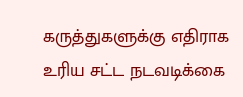கருத்துகளுக்கு எதிராக உரிய சட்ட நடவடிக்கை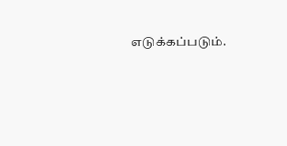எடுக்கப்படும்.